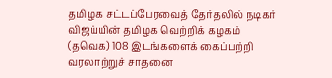தமிழக சட்டப்பேரவைத் தேர்தலில் நடிகர் விஜய்யின் தமிழக வெற்றிக் கழகம் (தவெக) 108 இடங்களைக் கைப்பற்றி வரலாற்றுச் சாதனை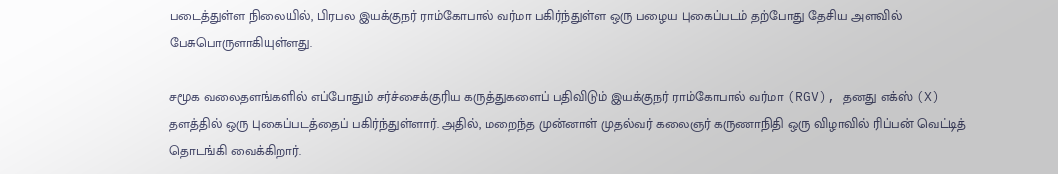படைத்துள்ள நிலையில், பிரபல இயக்குநர் ராம்கோபால் வர்மா பகிர்ந்துள்ள ஒரு பழைய புகைப்படம் தற்போது தேசிய அளவில் பேசுபொருளாகியுள்ளது.

சமூக வலைதளங்களில் எப்போதும் சர்ச்சைக்குரிய கருத்துகளைப் பதிவிடும் இயக்குநர் ராம்கோபால் வர்மா (RGV), தனது எக்ஸ் (X) தளத்தில் ஒரு புகைப்படத்தைப் பகிர்ந்துள்ளார். அதில், மறைந்த முன்னாள் முதல்வர் கலைஞர் கருணாநிதி ஒரு விழாவில் ரிப்பன் வெட்டித் தொடங்கி வைக்கிறார்.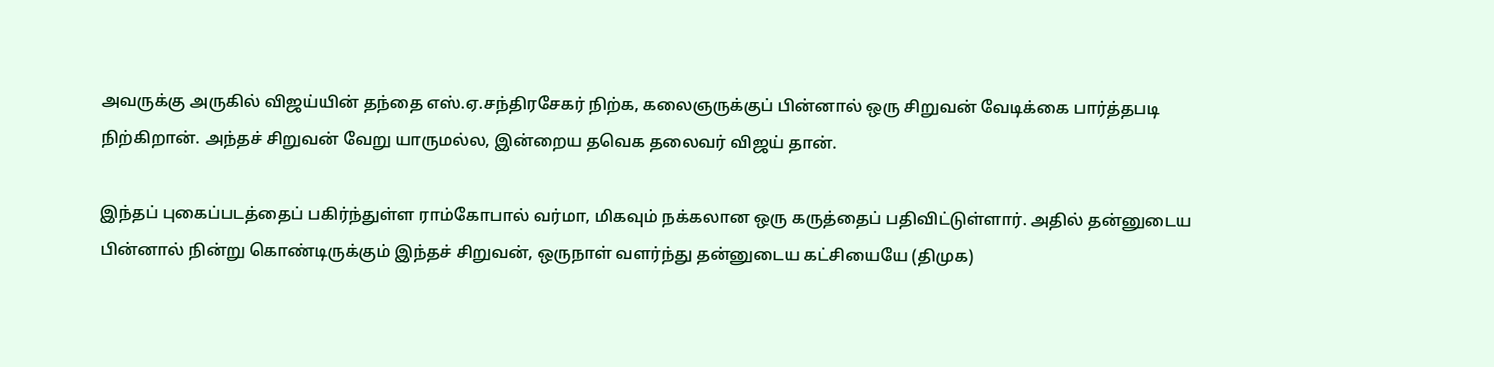அவருக்கு அருகில் விஜய்யின் தந்தை எஸ்.ஏ.சந்திரசேகர் நிற்க, கலைஞருக்குப் பின்னால் ஒரு சிறுவன் வேடிக்கை பார்த்தபடி நிற்கிறான். அந்தச் சிறுவன் வேறு யாருமல்ல, இன்றைய தவெக தலைவர் விஜய் தான்.

இந்தப் புகைப்படத்தைப் பகிர்ந்துள்ள ராம்கோபால் வர்மா, மிகவும் நக்கலான ஒரு கருத்தைப் பதிவிட்டுள்ளார். அதில் தன்னுடைய பின்னால் நின்று கொண்டிருக்கும் இந்தச் சிறுவன், ஒருநாள் வளர்ந்து தன்னுடைய கட்சியையே (திமுக)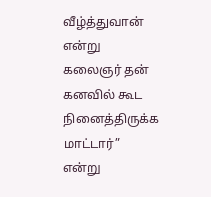வீழ்த்துவான் என்று கலைஞர் தன் கனவில் கூட நினைத்திருக்க மாட்டார்” என்று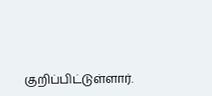குறிப்பிட்டுள்ளார்.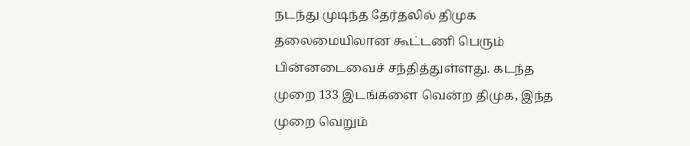நடந்து முடிந்த தேர்தலில் திமுக தலைமையிலான கூட்டணி பெரும் பின்னடைவைச் சந்தித்துள்ளது. கடந்த முறை 133 இடங்களை வென்ற திமுக, இந்த முறை வெறும்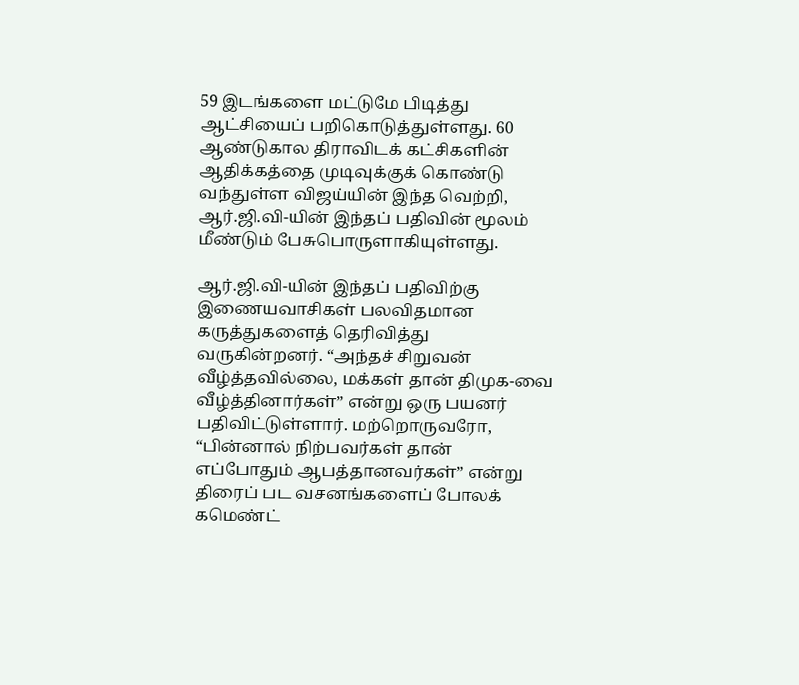59 இடங்களை மட்டுமே பிடித்து ஆட்சியைப் பறிகொடுத்துள்ளது. 60 ஆண்டுகால திராவிடக் கட்சிகளின் ஆதிக்கத்தை முடிவுக்குக் கொண்டு வந்துள்ள விஜய்யின் இந்த வெற்றி, ஆர்.ஜி.வி-யின் இந்தப் பதிவின் மூலம் மீண்டும் பேசுபொருளாகியுள்ளது.

ஆர்.ஜி.வி-யின் இந்தப் பதிவிற்கு இணையவாசிகள் பலவிதமான கருத்துகளைத் தெரிவித்து வருகின்றனர். “அந்தச் சிறுவன் வீழ்த்தவில்லை, மக்கள் தான் திமுக-வை வீழ்த்தினார்கள்” என்று ஒரு பயனர் பதிவிட்டுள்ளார். மற்றொருவரோ, “பின்னால் நிற்பவர்கள் தான் எப்போதும் ஆபத்தானவர்கள்” என்று திரைப் பட வசனங்களைப் போலக் கமெண்ட்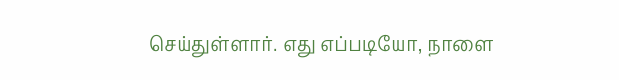செய்துள்ளார். எது எப்படியோ, நாளை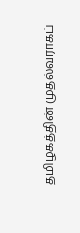தமிழகத்தின் முதல்வராகப்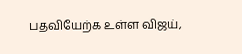பதவியேற்க உள்ள விஜய்,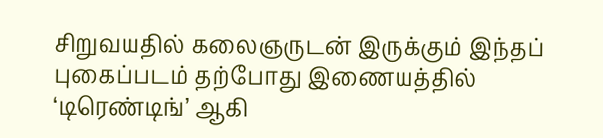சிறுவயதில் கலைஞருடன் இருக்கும் இந்தப் புகைப்படம் தற்போது இணையத்தில் ‘டிரெண்டிங்’ ஆகி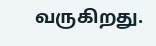வருகிறது.